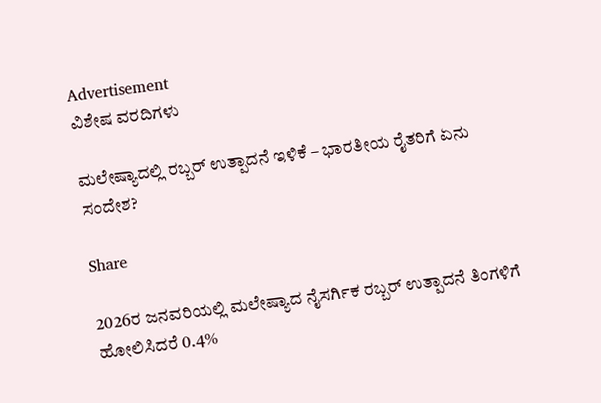Advertisement
ವಿಶೇಷ ವರದಿಗಳು

ಮಲೇಷ್ಯಾದಲ್ಲಿ ರಬ್ಬರ್ ಉತ್ಪಾದನೆ ಇಳಿಕೆ – ಭಾರತೀಯ ರೈತರಿಗೆ ಏನು ಸಂದೇಶ?

Share

2026ರ ಜನವರಿಯಲ್ಲಿ ಮಲೇಷ್ಯಾದ ನೈಸರ್ಗಿಕ ರಬ್ಬರ್ ಉತ್ಪಾದನೆ ತಿಂಗಳಿಗೆ ಹೋಲಿಸಿದರೆ 0.4%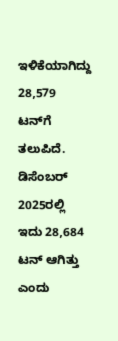ಇಳಿಕೆಯಾಗಿದ್ದು 28,579 ಟನ್‌ಗೆ ತಲುಪಿದೆ. ಡಿಸೆಂಬರ್‌ 2025ರಲ್ಲಿ ಇದು 28,684 ಟನ್‌ ಆಗಿತ್ತು ಎಂದು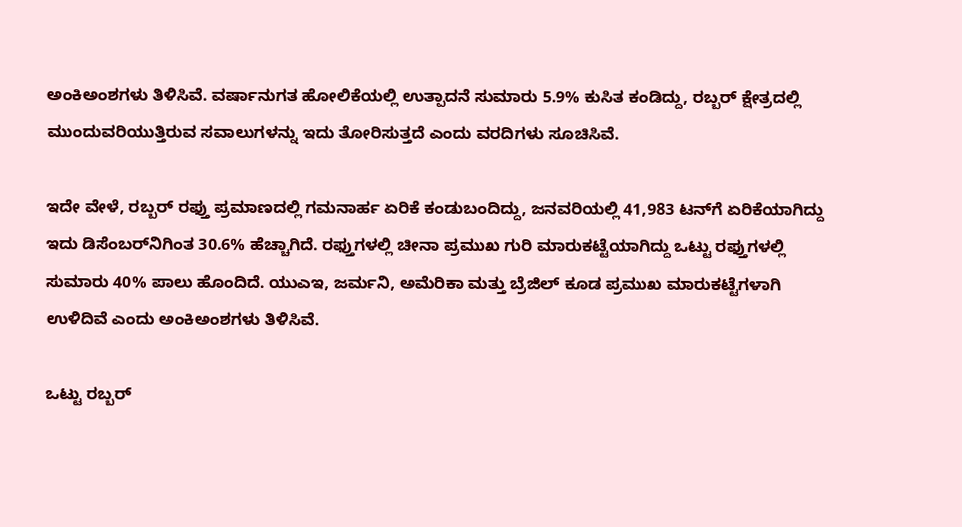ಅಂಕಿಅಂಶಗಳು ತಿಳಿಸಿವೆ. ವರ್ಷಾನುಗತ ಹೋಲಿಕೆಯಲ್ಲಿ ಉತ್ಪಾದನೆ ಸುಮಾರು 5.9% ಕುಸಿತ ಕಂಡಿದ್ದು, ರಬ್ಬರ್‌ ಕ್ಷೇತ್ರದಲ್ಲಿ ಮುಂದುವರಿಯುತ್ತಿರುವ ಸವಾಲುಗಳನ್ನು ಇದು ತೋರಿಸುತ್ತದೆ ಎಂದು ವರದಿಗಳು ಸೂಚಿಸಿವೆ.

ಇದೇ ವೇಳೆ, ರಬ್ಬರ್‌ ರಫ್ತು ಪ್ರಮಾಣದಲ್ಲಿ ಗಮನಾರ್ಹ ಏರಿಕೆ ಕಂಡುಬಂದಿದ್ದು, ಜನವರಿಯಲ್ಲಿ 41,983 ಟನ್‌ಗೆ ಏರಿಕೆಯಾಗಿದ್ದು ಇದು ಡಿಸೆಂಬರ್‌ನಿಗಿಂತ 30.6% ಹೆಚ್ಚಾಗಿದೆ. ರಫ್ತುಗಳಲ್ಲಿ ಚೀನಾ ಪ್ರಮುಖ ಗುರಿ ಮಾರುಕಟ್ಟೆಯಾಗಿದ್ದು ಒಟ್ಟು ರಫ್ತುಗಳಲ್ಲಿ ಸುಮಾರು 40% ಪಾಲು ಹೊಂದಿದೆ. ಯುಎಇ, ಜರ್ಮನಿ, ಅಮೆರಿಕಾ ಮತ್ತು ಬ್ರೆಜಿಲ್ ಕೂಡ ಪ್ರಮುಖ ಮಾರುಕಟ್ಟೆಗಳಾಗಿ ಉಳಿದಿವೆ ಎಂದು ಅಂಕಿಅಂಶಗಳು ತಿಳಿಸಿವೆ.

ಒಟ್ಟು ರಬ್ಬರ್‌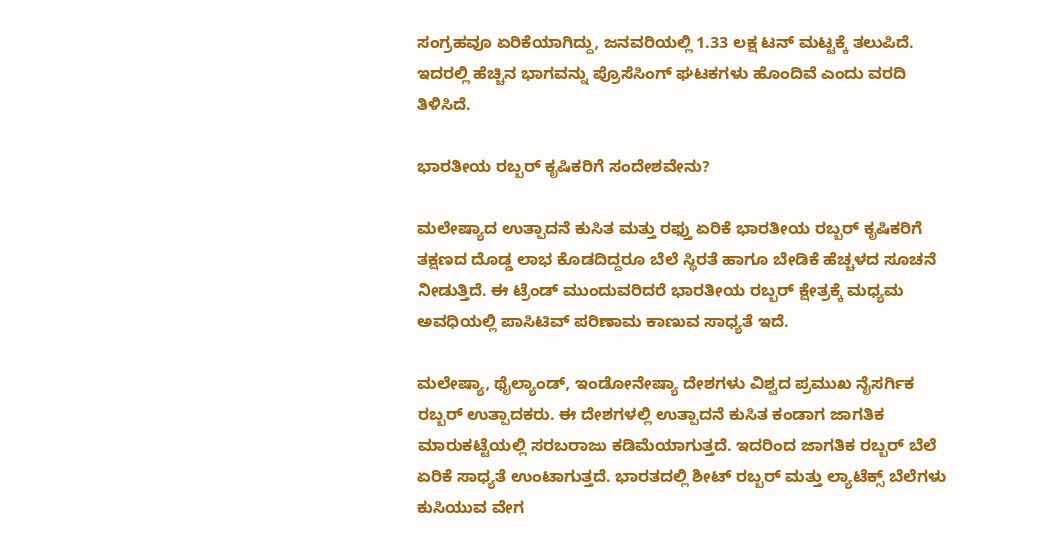ಸಂಗ್ರಹವೂ ಏರಿಕೆಯಾಗಿದ್ದು, ಜನವರಿಯಲ್ಲಿ 1.33 ಲಕ್ಷ ಟನ್‌ ಮಟ್ಟಕ್ಕೆ ತಲುಪಿದೆ. ಇದರಲ್ಲಿ ಹೆಚ್ಚಿನ ಭಾಗವನ್ನು ಪ್ರೊಸೆಸಿಂಗ್‌ ಘಟಕಗಳು ಹೊಂದಿವೆ ಎಂದು ವರದಿ ತಿಳಿಸಿದೆ.

ಭಾರತೀಯ ರಬ್ಬರ್ ಕೃಷಿಕರಿಗೆ ಸಂದೇಶವೇನು?

ಮಲೇಷ್ಯಾದ ಉತ್ಪಾದನೆ ಕುಸಿತ ಮತ್ತು ರಫ್ತು ಏರಿಕೆ ಭಾರತೀಯ ರಬ್ಬರ್ ಕೃಷಿಕರಿಗೆ ತಕ್ಷಣದ ದೊಡ್ಡ ಲಾಭ ಕೊಡದಿದ್ದರೂ ಬೆಲೆ ಸ್ಥಿರತೆ ಹಾಗೂ ಬೇಡಿಕೆ ಹೆಚ್ಚಳದ ಸೂಚನೆ ನೀಡುತ್ತಿದೆ. ಈ ಟ್ರೆಂಡ್ ಮುಂದುವರಿದರೆ ಭಾರತೀಯ ರಬ್ಬರ್ ಕ್ಷೇತ್ರಕ್ಕೆ ಮಧ್ಯಮ ಅವಧಿಯಲ್ಲಿ ಪಾಸಿಟಿವ್ ಪರಿಣಾಮ ಕಾಣುವ ಸಾಧ್ಯತೆ ಇದೆ.

ಮಲೇಷ್ಯಾ, ಥೈಲ್ಯಾಂಡ್‌, ಇಂಡೋನೇಷ್ಯಾ ದೇಶಗಳು ವಿಶ್ವದ ಪ್ರಮುಖ ನೈಸರ್ಗಿಕ ರಬ್ಬರ್ ಉತ್ಪಾದಕರು. ಈ ದೇಶಗಳಲ್ಲಿ ಉತ್ಪಾದನೆ ಕುಸಿತ ಕಂಡಾಗ ಜಾಗತಿಕ ಮಾರುಕಟ್ಟೆಯಲ್ಲಿ ಸರಬರಾಜು ಕಡಿಮೆಯಾಗುತ್ತದೆ. ಇದರಿಂದ ಜಾಗತಿಕ ರಬ್ಬರ್ ಬೆಲೆ ಏರಿಕೆ ಸಾಧ್ಯತೆ ಉಂಟಾಗುತ್ತದೆ. ಭಾರತದಲ್ಲಿ ಶೀಟ್ ರಬ್ಬರ್ ಮತ್ತು ಲ್ಯಾಟೆಕ್ಸ್ ಬೆಲೆಗಳು ಕುಸಿಯುವ ವೇಗ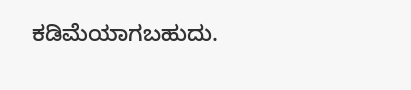ಕಡಿಮೆಯಾಗಬಹುದು.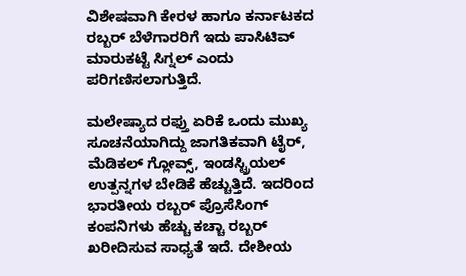ವಿಶೇಷವಾಗಿ ಕೇರಳ ಹಾಗೂ ಕರ್ನಾಟಕದ ರಬ್ಬರ್‌ ಬೆಳೆಗಾರರಿಗೆ ಇದು ಪಾಸಿಟಿವ್ ಮಾರುಕಟ್ಟೆ ಸಿಗ್ನಲ್ ಎಂದು ಪರಿಗಣಿಸಲಾಗುತ್ತಿದೆ.

ಮಲೇಷ್ಯಾದ ರಫ್ತು ಏರಿಕೆ ಒಂದು ಮುಖ್ಯ ಸೂಚನೆಯಾಗಿದ್ದು ಜಾಗತಿಕವಾಗಿ ಟೈರ್‌, ಮೆಡಿಕಲ್ ಗ್ಲೋವ್ಸ್‌, ಇಂಡಸ್ಟ್ರಿಯಲ್ ಉತ್ಪನ್ನಗಳ ಬೇಡಿಕೆ ಹೆಚ್ಚುತ್ತಿದೆ. ಇದರಿಂದ ಭಾರತೀಯ ರಬ್ಬರ್ ಪ್ರೊಸೆಸಿಂಗ್ ಕಂಪನಿಗಳು ಹೆಚ್ಚು ಕಚ್ಚಾ ರಬ್ಬರ್ ಖರೀದಿಸುವ ಸಾಧ್ಯತೆ ಇದೆ. ದೇಶೀಯ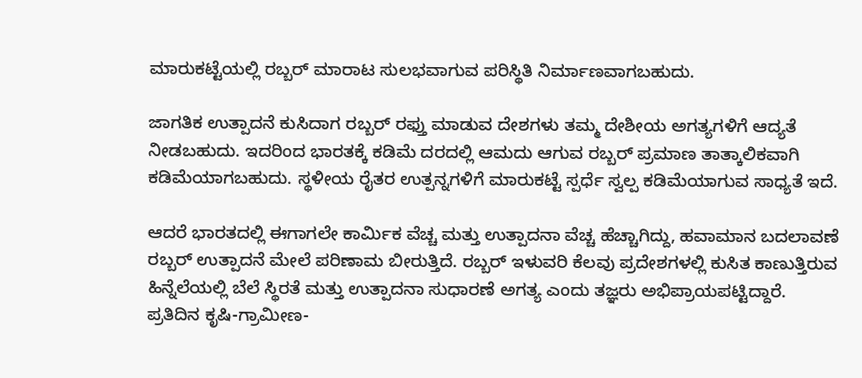ಮಾರುಕಟ್ಟೆಯಲ್ಲಿ ರಬ್ಬರ್ ಮಾರಾಟ ಸುಲಭವಾಗುವ ಪರಿಸ್ಥಿತಿ ನಿರ್ಮಾಣವಾಗಬಹುದು.

ಜಾಗತಿಕ ಉತ್ಪಾದನೆ ಕುಸಿದಾಗ ರಬ್ಬರ್ ರಫ್ತು ಮಾಡುವ ದೇಶಗಳು ತಮ್ಮ ದೇಶೀಯ ಅಗತ್ಯಗಳಿಗೆ ಆದ್ಯತೆ ನೀಡಬಹುದು. ಇದರಿಂದ ಭಾರತಕ್ಕೆ ಕಡಿಮೆ ದರದಲ್ಲಿ ಆಮದು ಆಗುವ ರಬ್ಬರ್ ಪ್ರಮಾಣ ತಾತ್ಕಾಲಿಕವಾಗಿ ಕಡಿಮೆಯಾಗಬಹುದು. ಸ್ಥಳೀಯ ರೈತರ ಉತ್ಪನ್ನಗಳಿಗೆ ಮಾರುಕಟ್ಟೆ ಸ್ಪರ್ಧೆ ಸ್ವಲ್ಪ ಕಡಿಮೆಯಾಗುವ ಸಾಧ್ಯತೆ ಇದೆ.

ಆದರೆ ಭಾರತದಲ್ಲಿ ಈಗಾಗಲೇ ಕಾರ್ಮಿಕ ವೆಚ್ಚ ಮತ್ತು ಉತ್ಪಾದನಾ ವೆಚ್ಚ ಹೆಚ್ಚಾಗಿದ್ದು, ಹವಾಮಾನ ಬದಲಾವಣೆ ರಬ್ಬರ್ ಉತ್ಪಾದನೆ ಮೇಲೆ ಪರಿಣಾಮ ಬೀರುತ್ತಿದೆ. ರಬ್ಬರ್‌ ಇಳುವರಿ ಕೆಲವು ಪ್ರದೇಶಗಳಲ್ಲಿ ಕುಸಿತ ಕಾಣುತ್ತಿರುವ ಹಿನ್ನೆಲೆಯಲ್ಲಿ ಬೆಲೆ ಸ್ಥಿರತೆ ಮತ್ತು ಉತ್ಪಾದನಾ ಸುಧಾರಣೆ ಅಗತ್ಯ ಎಂದು ತಜ್ಞರು ಅಭಿಪ್ರಾಯಪಟ್ಟಿದ್ದಾರೆ. ಪ್ರತಿದಿನ ಕೃಷಿ-ಗ್ರಾಮೀಣ-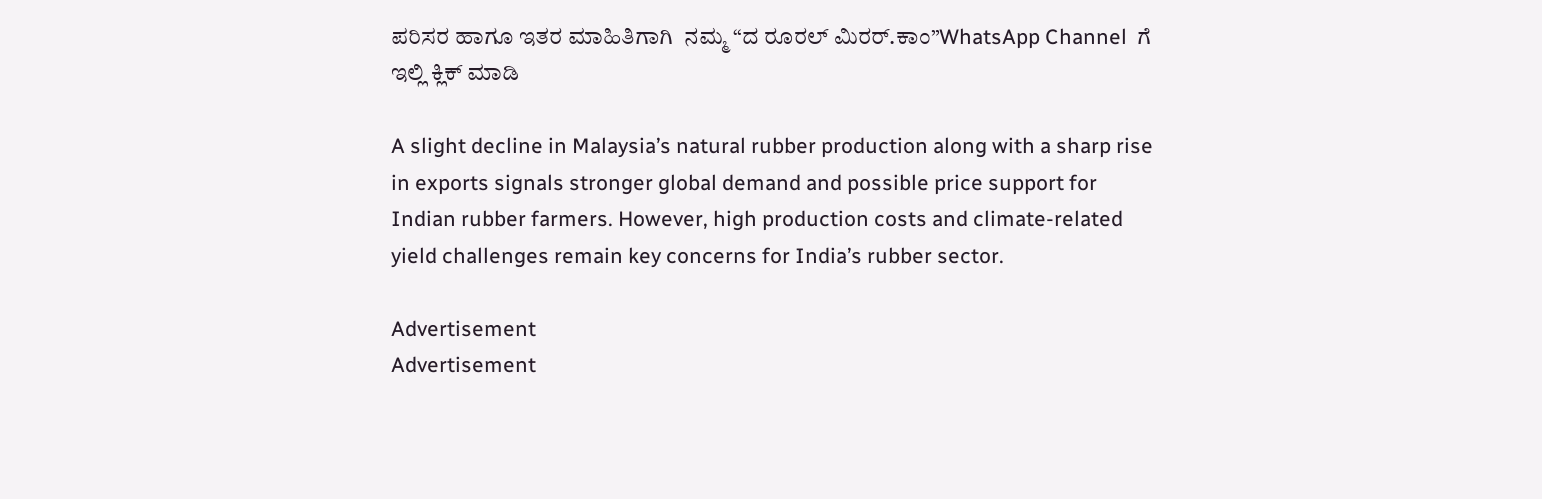ಪರಿಸರ ಹಾಗೂ ಇತರ ಮಾಹಿತಿಗಾಗಿ  ನಮ್ಮ “ದ ರೂರಲ್‌ ಮಿರರ್.ಕಾಂ”WhatsApp Channel  ಗೆ ಇಲ್ಲಿ ಕ್ಲಿಕ್‌ ಮಾಡಿ

A slight decline in Malaysia’s natural rubber production along with a sharp rise in exports signals stronger global demand and possible price support for Indian rubber farmers. However, high production costs and climate-related yield challenges remain key concerns for India’s rubber sector.

Advertisement
Advertisement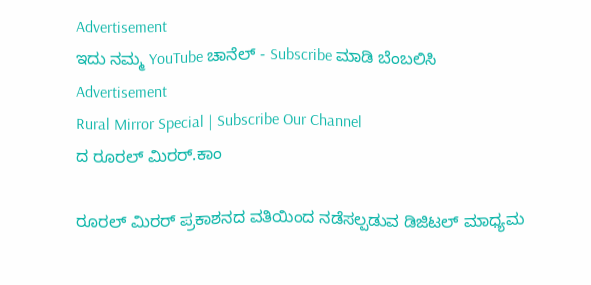Advertisement
ಇದು ನಮ್ಮ YouTube ಚಾನೆಲ್ - Subscribe ಮಾಡಿ ಬೆಂಬಲಿಸಿ
Advertisement
Rural Mirror Special | Subscribe Our Channel
ದ ರೂರಲ್ ಮಿರರ್.ಕಾಂ

ರೂರಲ್‌ ಮಿರರ್‌ ಪ್ರಕಾಶನದ ವತಿಯಿಂದ ನಡೆಸಲ್ಪಡುವ ಡಿಜಿಟಲ್‌ ಮಾಧ್ಯಮ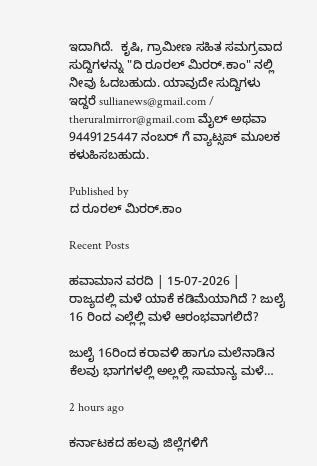ಇದಾಗಿದೆ.  ಕೃಷಿ, ಗ್ರಾಮೀಣ ಸಹಿತ ಸಮಗ್ರವಾದ ಸುದ್ದಿಗಳನ್ನು "ದಿ ರೂರಲ್‌ ಮಿರರ್‌.ಕಾಂ" ನಲ್ಲಿ ನೀವು ಓದಬಹುದು. ಯಾವುದೇ ಸುದ್ದಿಗಳು ಇದ್ದರೆ sullianews@gmail.com / theruralmirror@gmail.com ಮೈಲ್ ಅಥವಾ 9449125447 ನಂಬರ್ ಗೆ ವ್ಯಾಟ್ಸಪ್ ಮೂಲಕ ಕಳುಹಿಸಬಹುದು.

Published by
ದ ರೂರಲ್ ಮಿರರ್.ಕಾಂ

Recent Posts

ಹವಾಮಾನ ವರದಿ | 15-07-2026 | ರಾಜ್ಯದಲ್ಲಿ ಮಳೆ ಯಾಕೆ ಕಡಿಮೆಯಾಗಿದೆ ? ಜುಲೈ 16 ರಿಂದ ಎಲ್ಲೆಲ್ಲಿ ಮಳೆ ಆರಂಭವಾಗಲಿದೆ?

ಜುಲೈ 16ರಿಂದ ಕರಾವಳಿ ಹಾಗೂ ಮಲೆನಾಡಿನ ಕೆಲವು ಭಾಗಗಳಲ್ಲಿ ಅಲ್ಲಲ್ಲಿ ಸಾಮಾನ್ಯ ಮಳೆ…

2 hours ago

ಕರ್ನಾಟಕದ ಹಲವು ಜಿಲ್ಲೆಗಳಿಗೆ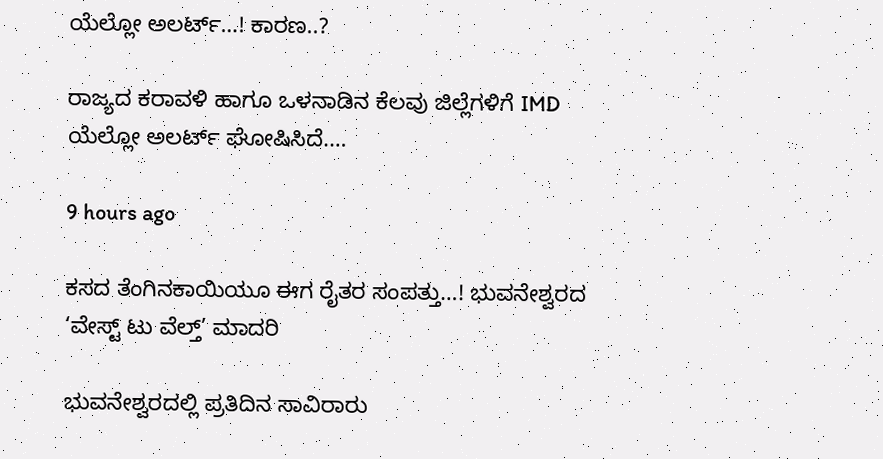ಯೆಲ್ಲೋ ಅಲರ್ಟ್…! ಕಾರಣ..?

ರಾಜ್ಯದ ಕರಾವಳಿ ಹಾಗೂ ಒಳನಾಡಿನ ಕೆಲವು ಜಿಲ್ಲೆಗಳಿಗೆ IMD ಯೆಲ್ಲೋ ಅಲರ್ಟ್ ಘೋಷಿಸಿದೆ.…

9 hours ago

ಕಸದ ತೆಂಗಿನಕಾಯಿಯೂ ಈಗ ರೈತರ ಸಂಪತ್ತು…! ಭುವನೇಶ್ವರದ ‘ವೇಸ್ಟ್ ಟು ವೆಲ್ತ್’ ಮಾದರಿ

ಭುವನೇಶ್ವರದಲ್ಲಿ ಪ್ರತಿದಿನ ಸಾವಿರಾರು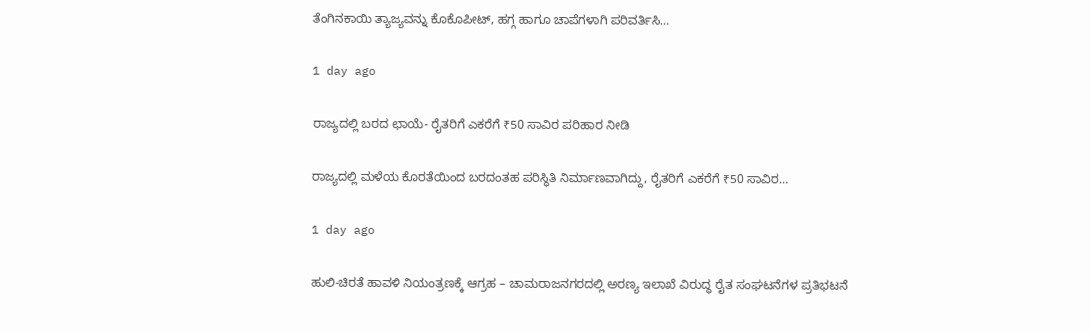ತೆಂಗಿನಕಾಯಿ ತ್ಯಾಜ್ಯವನ್ನು ಕೊಕೊಪೀಟ್, ಹಗ್ಗ ಹಾಗೂ ಚಾಪೆಗಳಾಗಿ ಪರಿವರ್ತಿಸಿ…

1 day ago

ರಾಜ್ಯದಲ್ಲಿ ಬರದ ಛಾಯೆ- ರೈತರಿಗೆ ಎಕರೆಗೆ ₹50 ಸಾವಿರ ಪರಿಹಾರ ನೀಡಿ

ರಾಜ್ಯದಲ್ಲಿ ಮಳೆಯ ಕೊರತೆಯಿಂದ ಬರದಂತಹ ಪರಿಸ್ಥಿತಿ ನಿರ್ಮಾಣವಾಗಿದ್ದು, ರೈತರಿಗೆ ಎಕರೆಗೆ ₹50 ಸಾವಿರ…

1 day ago

ಹುಲಿ-ಚಿರತೆ ಹಾವಳಿ ನಿಯಂತ್ರಣಕ್ಕೆ ಆಗ್ರಹ – ಚಾಮರಾಜನಗರದಲ್ಲಿ ಅರಣ್ಯ ಇಲಾಖೆ ವಿರುದ್ಧ ರೈತ ಸಂಘಟನೆಗಳ ಪ್ರತಿಭಟನೆ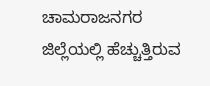ಚಾಮರಾಜನಗರ ಜಿಲ್ಲೆಯಲ್ಲಿ ಹೆಚ್ಚುತ್ತಿರುವ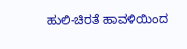ಹುಲಿ-ಚಿರತೆ ಹಾವಳಿಯಿಂದ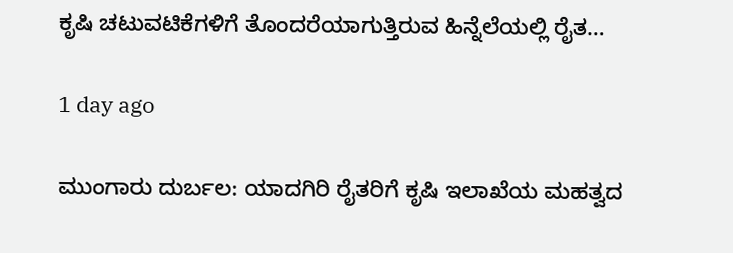ಕೃಷಿ ಚಟುವಟಿಕೆಗಳಿಗೆ ತೊಂದರೆಯಾಗುತ್ತಿರುವ ಹಿನ್ನೆಲೆಯಲ್ಲಿ ರೈತ…

1 day ago

ಮುಂಗಾರು ದುರ್ಬಲ: ಯಾದಗಿರಿ ರೈತರಿಗೆ ಕೃಷಿ ಇಲಾಖೆಯ ಮಹತ್ವದ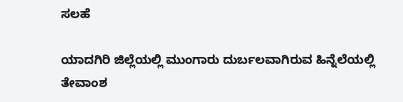ಸಲಹೆ

ಯಾದಗಿರಿ ಜಿಲ್ಲೆಯಲ್ಲಿ ಮುಂಗಾರು ದುರ್ಬಲವಾಗಿರುವ ಹಿನ್ನೆಲೆಯಲ್ಲಿ ತೇವಾಂಶ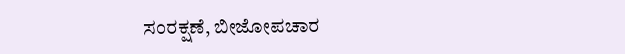ಸಂರಕ್ಷಣೆ, ಬೀಜೋಪಚಾರ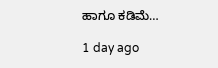ಹಾಗೂ ಕಡಿಮೆ…

1 day ago